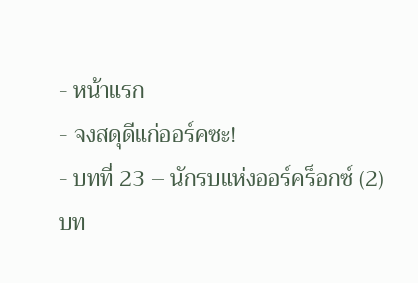- หน้าแรก
- จงสดุดีแก่ออร์คซะ!
- บทที่ 23 – นักรบแห่งออร์คร็อกซ์ (2)
บท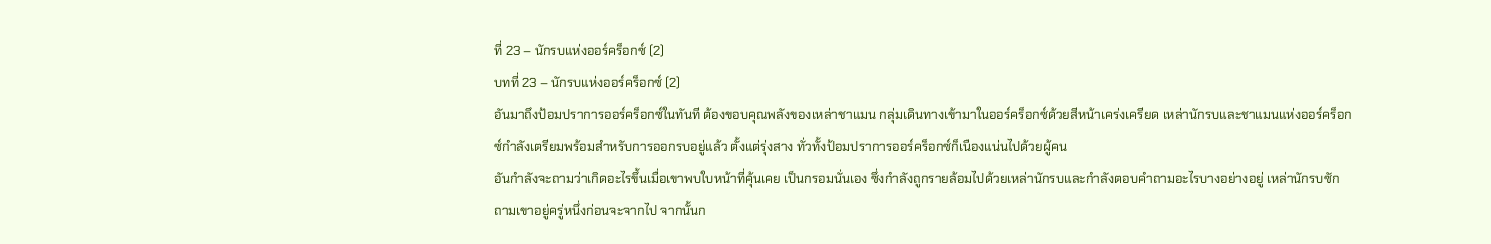ที่ 23 – นักรบแห่งออร์คร็อกซ์ (2)
บทที่ 23 – นักรบแห่งออร์คร็อกซ์ (2)
อันมาถึงป้อมปราการออร์คร็อกซ์ในทันที ต้องขอบคุณพลังของเหล่าชาแมน กลุ่มเดินทางเข้ามาในออร์คร็อกซ์ด้วยสีหน้าเคร่งเครียด เหล่านักรบและชาแมนแห่งออร์คร็อกซ์กำลังเตรียมพร้อมสำหรับการออกรบอยู่แล้ว ตั้งแต่รุ่งสาง ทั่วทั้งป้อมปราการออร์คร็อกซ์ก็เนืองแน่นไปด้วยผู้คน
อันกำลังจะถามว่าเกิดอะไรขึ้นเมื่อเขาพบใบหน้าที่คุ้นเคย เป็นกรอมนั่นเอง ซึ่งกำลังถูกรายล้อมไปด้วยเหล่านักรบและกำลังตอบคำถามอะไรบางอย่างอยู่ เหล่านักรบซักถามเขาอยู่ครู่หนึ่งก่อนจะจากไป จากนั้นก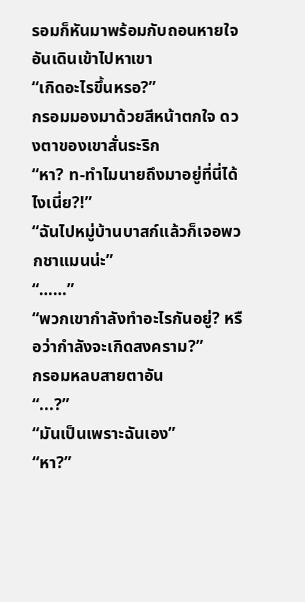รอมก็หันมาพร้อมกับถอนหายใจ
อันเดินเข้าไปหาเขา
“เกิดอะไรขึ้นหรอ?”
กรอมมองมาด้วยสีหน้าตกใจ ดวงตาของเขาสั่นระริก
“หา? ท-ทำไมนายถึงมาอยู่ที่นี่ได้ไงเนี่ย?!”
“ฉันไปหมู่บ้านบาสก์แล้วก็เจอพวกชาแมนน่ะ”
“……”
“พวกเขากำลังทำอะไรกันอยู่? หรือว่ากำลังจะเกิดสงคราม?”
กรอมหลบสายตาอัน
“...?”
“มันเป็นเพราะฉันเอง”
“หา?”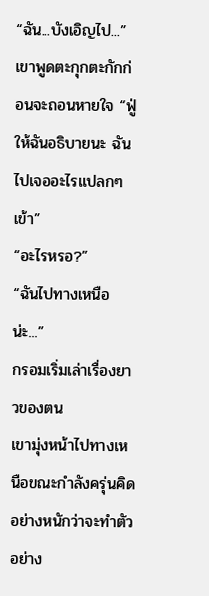“ฉัน...บังเอิญไป...” เขาพูดตะกุกตะกักก่อนจะถอนหายใจ “ฟู่ ให้ฉันอธิบายนะ ฉันไปเจออะไรแปลกๆ เข้า”
“อะไรหรอ?”
“ฉันไปทางเหนือน่ะ...”
กรอมเริ่มเล่าเรื่องยาวของตน
เขามุ่งหน้าไปทางเหนือขณะกำลังครุ่นคิดอย่างหนักว่าจะทำตัวอย่าง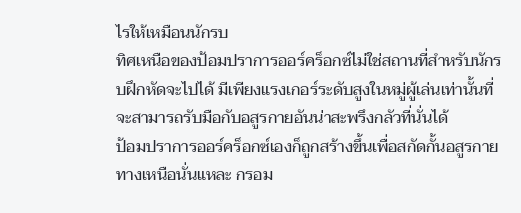ไรให้เหมือนนักรบ
ทิศเหนือของป้อมปราการออร์คร็อกซ์ไม่ใช่สถานที่สำหรับนักรบฝึกหัดจะไปได้ มีเพียงแรงเกอร์ระดับสูงในหมู่ผู้เล่นเท่านั้นที่จะสามารถรับมือกับอสูรกายอันน่าสะพรึงกลัวที่นั่นได้
ป้อมปราการออร์คร็อกซ์เองก็ถูกสร้างขึ้นเพื่อสกัดกั้นอสูรกายทางเหนือนั่นแหละ กรอม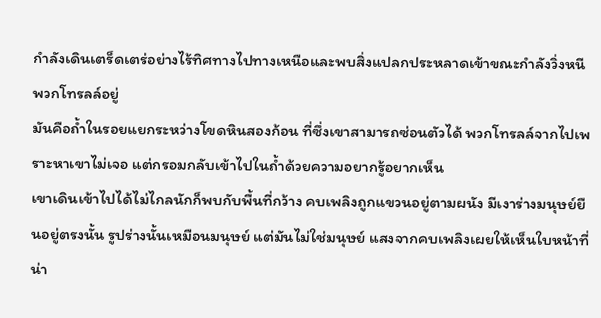กำลังเดินเตร็ดเตร่อย่างไร้ทิศทางไปทางเหนือและพบสิ่งแปลกประหลาดเข้าขณะกำลังวิ่งหนีพวกโทรลล์อยู่
มันคือถ้ำในรอยแยกระหว่างโขดหินสองก้อน ที่ซึ่งเขาสามารถซ่อนตัวได้ พวกโทรลล์จากไปเพราะหาเขาไม่เจอ แต่กรอมกลับเข้าไปในถ้ำด้วยความอยากรู้อยากเห็น
เขาเดินเข้าไปได้ไม่ไกลนักก็พบกับพื้นที่กว้าง คบเพลิงถูกแขวนอยู่ตามผนัง มีเงาร่างมนุษย์ยืนอยู่ตรงนั้น รูปร่างนั้นเหมือนมนุษย์ แต่มันไม่ใช่มนุษย์ แสงจากคบเพลิงเผยให้เห็นใบหน้าที่น่า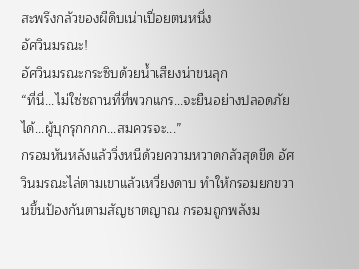สะพรึงกลัวของผีดิบเน่าเปื่อยตนหนึ่ง
อัศวินมรณะ!
อัศวินมรณะกระซิบด้วยน้ำเสียงน่าขนลุก
“ที่นี่...ไม่ใซ่ซถานที่ที่พวกแกร...จะยืนอย่างปลอดภัยได้...ผู้บุกรุกกกก...สมควรจะ...”
กรอมหันหลังแล้ววิ่งหนีด้วยความหวาดกลัวสุดขีด อัศวินมรณะไล่ตามเขาแล้วเหวี่ยงดาบ ทำให้กรอมยกขวานขึ้นป้องกันตามสัญชาตญาณ กรอมถูกพลังม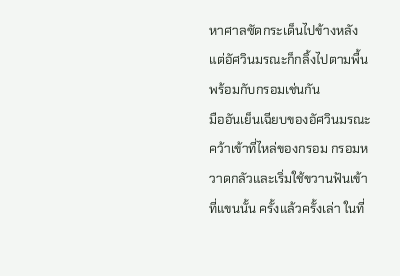หาศาลซัดกระเด็นไปข้างหลัง แต่อัศวินมรณะก็กลิ้งไปตามพื้นพร้อมกับกรอมเช่นกัน
มืออันเย็นเฉียบของอัศวินมรณะคว้าเข้าที่ไหล่ของกรอม กรอมหวาดกลัวและเริ่มใช้ขวานฟันเข้าที่แขนนั้น ครั้งแล้วครั้งเล่า ในที่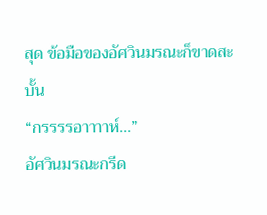สุด ข้อมือของอัศวินมรณะก็ขาดสะบั้น
“กรรรรอาาาาห์...”
อัศวินมรณะกรีด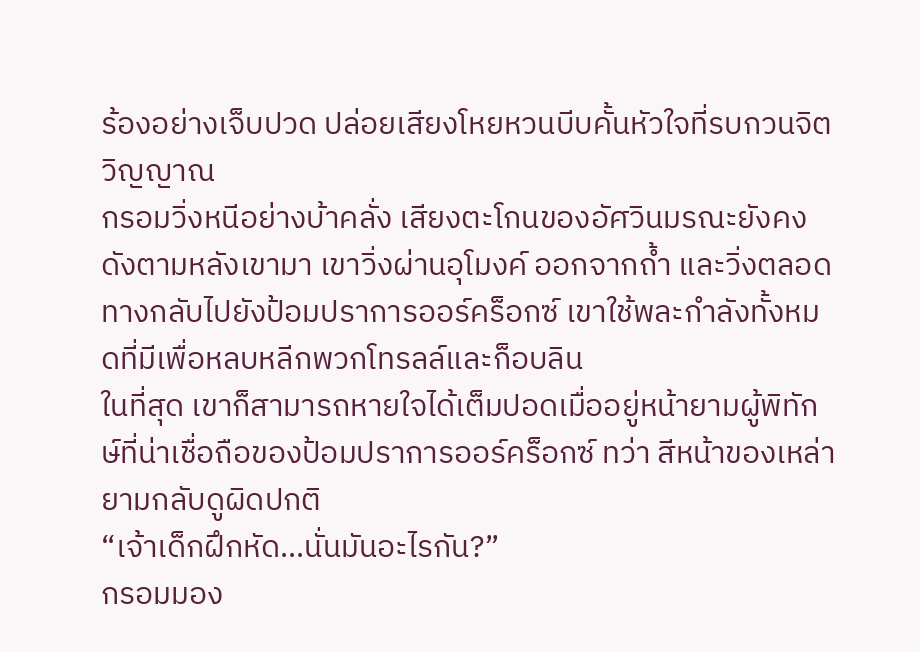ร้องอย่างเจ็บปวด ปล่อยเสียงโหยหวนบีบคั้นหัวใจที่รบกวนจิตวิญญาณ
กรอมวิ่งหนีอย่างบ้าคลั่ง เสียงตะโกนของอัศวินมรณะยังคงดังตามหลังเขามา เขาวิ่งผ่านอุโมงค์ ออกจากถ้ำ และวิ่งตลอดทางกลับไปยังป้อมปราการออร์คร็อกซ์ เขาใช้พละกำลังทั้งหมดที่มีเพื่อหลบหลีกพวกโทรลล์และก็อบลิน
ในที่สุด เขาก็สามารถหายใจได้เต็มปอดเมื่ออยู่หน้ายามผู้พิทักษ์ที่น่าเชื่อถือของป้อมปราการออร์คร็อกซ์ ทว่า สีหน้าของเหล่ายามกลับดูผิดปกติ
“เจ้าเด็กฝึกหัด...นั่นมันอะไรกัน?”
กรอมมอง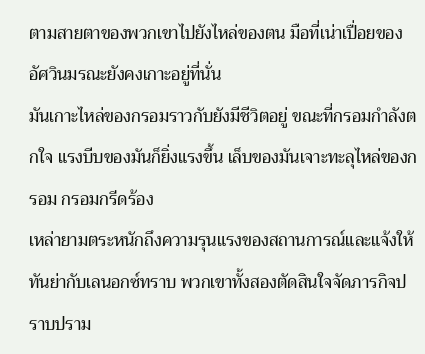ตามสายตาของพวกเขาไปยังไหล่ของตน มือที่เน่าเปื่อยของอัศวินมรณะยังคงเกาะอยู่ที่นั่น
มันเกาะไหล่ของกรอมราวกับยังมีชีวิตอยู่ ขณะที่กรอมกำลังตกใจ แรงบีบของมันก็ยิ่งแรงขึ้น เล็บของมันเจาะทะลุไหล่ของกรอม กรอมกรีดร้อง
เหล่ายามตระหนักถึงความรุนแรงของสถานการณ์และแจ้งให้ทันย่ากับเลนอกซ์ทราบ พวกเขาทั้งสองตัดสินใจจัดภารกิจปราบปราม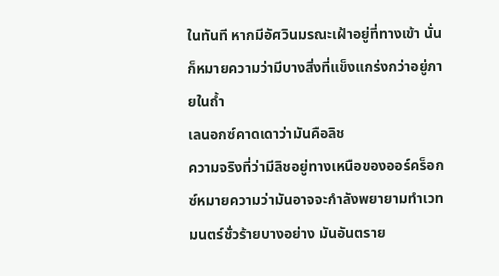ในทันที หากมีอัศวินมรณะเฝ้าอยู่ที่ทางเข้า นั่นก็หมายความว่ามีบางสิ่งที่แข็งแกร่งกว่าอยู่ภายในถ้ำ
เลนอกซ์คาดเดาว่ามันคือลิช
ความจริงที่ว่ามีลิชอยู่ทางเหนือของออร์คร็อกซ์หมายความว่ามันอาจจะกำลังพยายามทำเวทมนตร์ชั่วร้ายบางอย่าง มันอันตราย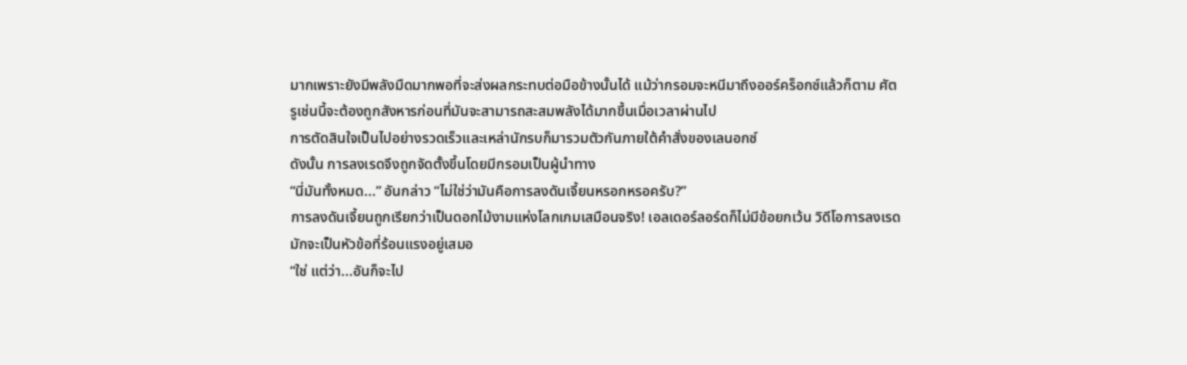มากเพราะยังมีพลังมืดมากพอที่จะส่งผลกระทบต่อมือข้างนั้นได้ แม้ว่ากรอมจะหนีมาถึงออร์คร็อกซ์แล้วก็ตาม ศัตรูเช่นนี้จะต้องถูกสังหารก่อนที่มันจะสามารถสะสมพลังได้มากขึ้นเมื่อเวลาผ่านไป
การตัดสินใจเป็นไปอย่างรวดเร็วและเหล่านักรบก็มารวมตัวกันภายใต้คำสั่งของเลนอกซ์
ดังนั้น การลงเรดจึงถูกจัดตั้งขึ้นโดยมีกรอมเป็นผู้นำทาง
“นี่มันทั้งหมด...” อันกล่าว “ไม่ใช่ว่ามันคือการลงดันเจี้ยนหรอกหรอครับ?”
การลงดันเจี้ยนถูกเรียกว่าเป็นดอกไม้งามแห่งโลกเกมเสมือนจริง! เอลเดอร์ลอร์ดก็ไม่มีข้อยกเว้น วิดีโอการลงเรดมักจะเป็นหัวข้อที่ร้อนแรงอยู่เสมอ
“ใช่ แต่ว่า...อันก็จะไป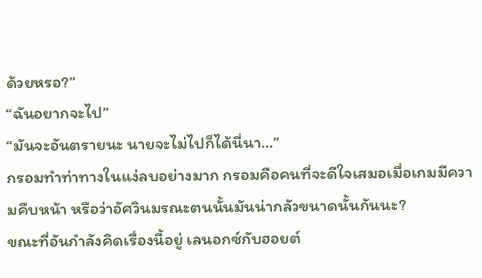ด้วยหรอ?”
“ฉันอยากจะไป”
“มันจะอันตรายนะ นายจะไม่ไปก็ได้นี่นา...”
กรอมทำท่าทางในแง่ลบอย่างมาก กรอมคือคนที่จะดีใจเสมอเมื่อเกมมีความคืบหน้า หรือว่าอัศวินมรณะตนนั้นมันน่ากลัวขนาดนั้นกันนะ?
ขณะที่อันกำลังคิดเรื่องนี้อยู่ เลนอกซ์กับฮอยต์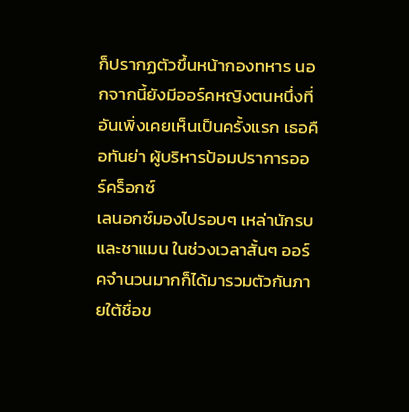ก็ปรากฏตัวขึ้นหน้ากองทหาร นอกจากนี้ยังมีออร์คหญิงตนหนึ่งที่อันเพิ่งเคยเห็นเป็นครั้งแรก เธอคือทันย่า ผู้บริหารป้อมปราการออร์คร็อกซ์
เลนอกซ์มองไปรอบๆ เหล่านักรบและชาแมน ในช่วงเวลาสั้นๆ ออร์คจำนวนมากก็ได้มารวมตัวกันภายใต้ชื่อข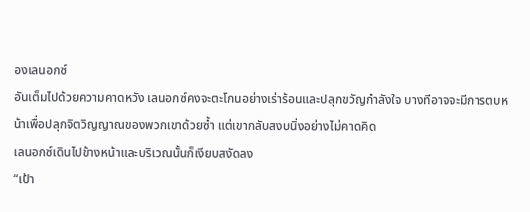องเลนอกซ์
อันเต็มไปด้วยความคาดหวัง เลนอกซ์คงจะตะโกนอย่างเร่าร้อนและปลุกขวัญกำลังใจ บางทีอาจจะมีการตบหน้าเพื่อปลุกจิตวิญญาณของพวกเขาด้วยซ้ำ แต่เขากลับสงบนิ่งอย่างไม่คาดคิด
เลนอกซ์เดินไปข้างหน้าและบริเวณนั้นก็เงียบสงัดลง
“เป้า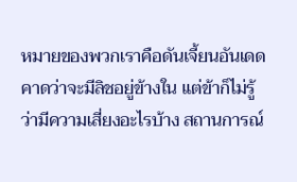หมายของพวกเราคือดันเจี้ยนอันเดด คาดว่าจะมีลิชอยู่ข้างใน แต่ข้าก็ไม่รู้ว่ามีความเสี่ยงอะไรบ้าง สถานการณ์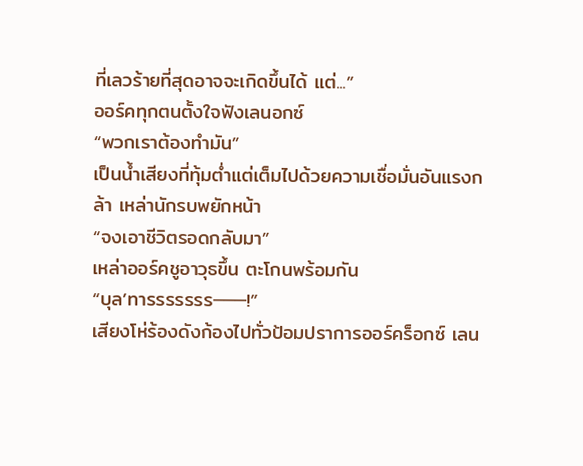ที่เลวร้ายที่สุดอาจจะเกิดขึ้นได้ แต่...”
ออร์คทุกตนตั้งใจฟังเลนอกซ์
“พวกเราต้องทำมัน”
เป็นน้ำเสียงที่ทุ้มต่ำแต่เต็มไปด้วยความเชื่อมั่นอันแรงกล้า เหล่านักรบพยักหน้า
“จงเอาชีวิตรอดกลับมา”
เหล่าออร์คชูอาวุธขึ้น ตะโกนพร้อมกัน
“บุล’ทารรรรรรร───!”
เสียงโห่ร้องดังก้องไปทั่วป้อมปราการออร์คร็อกซ์ เลน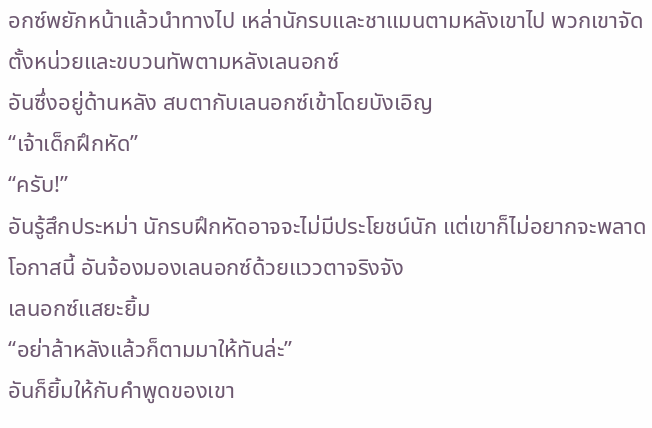อกซ์พยักหน้าแล้วนำทางไป เหล่านักรบและชาแมนตามหลังเขาไป พวกเขาจัดตั้งหน่วยและขบวนทัพตามหลังเลนอกซ์
อันซึ่งอยู่ด้านหลัง สบตากับเลนอกซ์เข้าโดยบังเอิญ
“เจ้าเด็กฝึกหัด”
“ครับ!”
อันรู้สึกประหม่า นักรบฝึกหัดอาจจะไม่มีประโยชน์นัก แต่เขาก็ไม่อยากจะพลาดโอกาสนี้ อันจ้องมองเลนอกซ์ด้วยแววตาจริงจัง
เลนอกซ์แสยะยิ้ม
“อย่าล้าหลังแล้วก็ตามมาให้ทันล่ะ”
อันก็ยิ้มให้กับคำพูดของเขา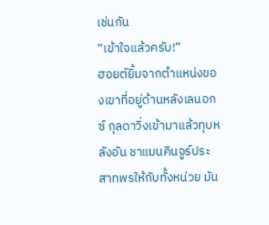เช่นกัน
“เข้าใจแล้วครับ!”
ฮอยต์ยิ้มจากตำแหน่งของเขาที่อยู่ด้านหลังเลนอกซ์ กุลดาวิ่งเข้ามาแล้วทุบหลังอัน ชาแมนคินจูร์ประสาทพรให้กับทั้งหน่วย มัน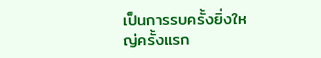เป็นการรบครั้งยิ่งใหญ่ครั้งแรก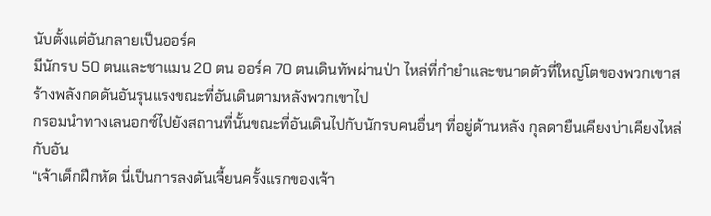นับตั้งแต่อันกลายเป็นออร์ค
มีนักรบ 50 ตนและชาแมน 20 ตน ออร์ค 70 ตนเดินทัพผ่านป่า ไหล่ที่กำยำและขนาดตัวที่ใหญ่โตของพวกเขาสร้างพลังกดดันอันรุนแรงขณะที่อันเดินตามหลังพวกเขาไป
กรอมนำทางเลนอกซ์ไปยังสถานที่นั้นขณะที่อันเดินไปกับนักรบคนอื่นๆ ที่อยู่ด้านหลัง กุลดายืนเคียงบ่าเคียงไหล่กับอัน
“เจ้าเด็กฝึกหัด นี่เป็นการลงดันเจี้ยนครั้งแรกของเจ้า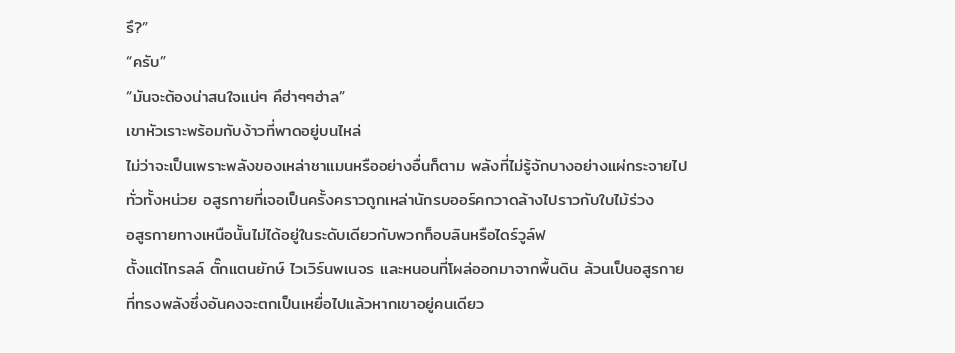รึ?”
“ครับ”
“มันจะต้องน่าสนใจแน่ๆ คึฮ่าๆๆฮ่าล”
เขาหัวเราะพร้อมกับง้าวที่พาดอยู่บนไหล่
ไม่ว่าจะเป็นเพราะพลังของเหล่าชาแมนหรืออย่างอื่นก็ตาม พลังที่ไม่รู้จักบางอย่างแผ่กระจายไปทั่วทั้งหน่วย อสูรกายที่เจอเป็นครั้งคราวถูกเหล่านักรบออร์คกวาดล้างไปราวกับใบไม้ร่วง
อสูรกายทางเหนือนั้นไม่ได้อยู่ในระดับเดียวกับพวกก็อบลินหรือไดร์วูล์ฟ
ตั้งแต่โทรลล์ ตั๊กแตนยักษ์ ไวเวิร์นพเนจร และหนอนที่โผล่ออกมาจากพื้นดิน ล้วนเป็นอสูรกายที่ทรงพลังซึ่งอันคงจะตกเป็นเหยื่อไปแล้วหากเขาอยู่คนเดียว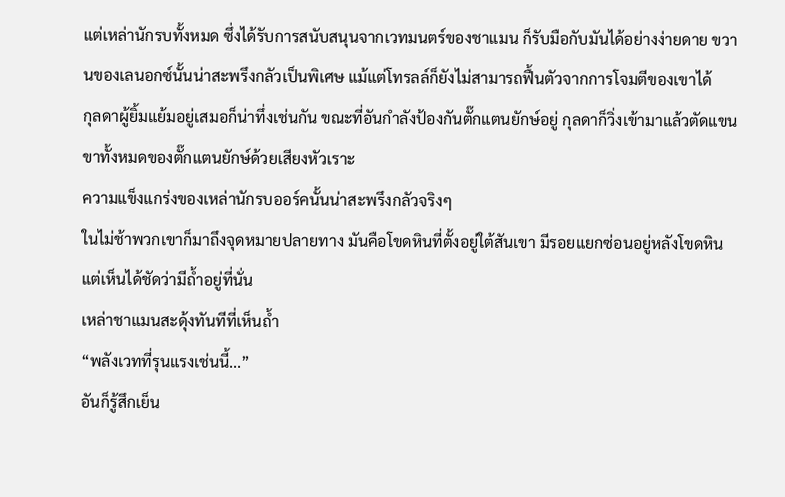แต่เหล่านักรบทั้งหมด ซึ่งได้รับการสนับสนุนจากเวทมนตร์ของชาแมน ก็รับมือกับมันได้อย่างง่ายดาย ขวานของเลนอกซ์นั้นน่าสะพรึงกลัวเป็นพิเศษ แม้แต่โทรลล์ก็ยังไม่สามารถฟื้นตัวจากการโจมตีของเขาได้
กุลดาผู้ยิ้มแย้มอยู่เสมอก็น่าทึ่งเช่นกัน ขณะที่อันกำลังป้องกันตั๊กแตนยักษ์อยู่ กุลดาก็วิ่งเข้ามาแล้วตัดแขนขาทั้งหมดของตั๊กแตนยักษ์ด้วยเสียงหัวเราะ
ความแข็งแกร่งของเหล่านักรบออร์คนั้นน่าสะพรึงกลัวจริงๆ
ในไม่ช้าพวกเขาก็มาถึงจุดหมายปลายทาง มันคือโขดหินที่ตั้งอยู่ใต้สันเขา มีรอยแยกซ่อนอยู่หลังโขดหิน แต่เห็นได้ชัดว่ามีถ้ำอยู่ที่นั่น
เหล่าชาแมนสะดุ้งทันทีที่เห็นถ้ำ
“พลังเวทที่รุนแรงเช่นนี้...”
อันก็รู้สึกเย็น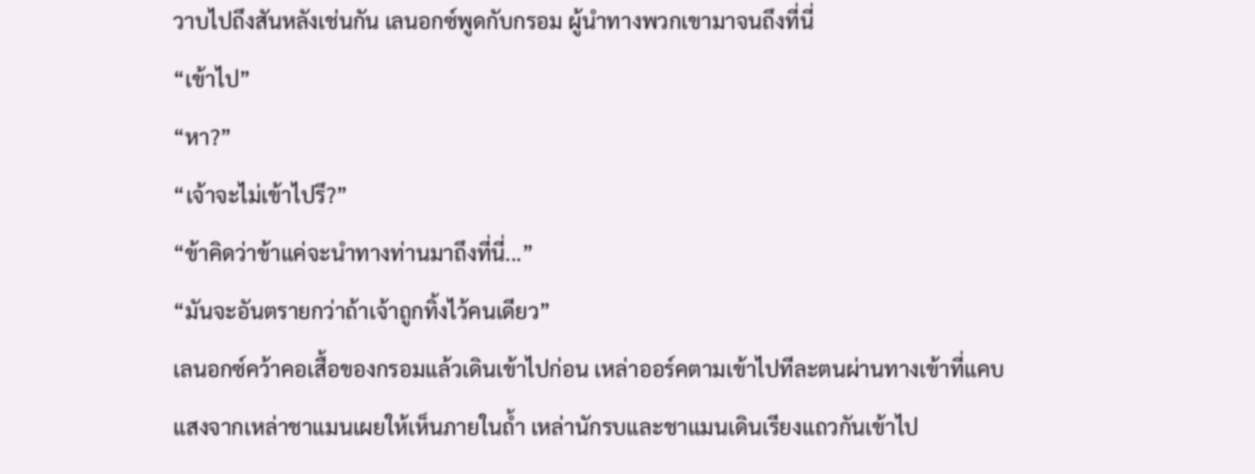วาบไปถึงสันหลังเช่นกัน เลนอกซ์พูดกับกรอม ผู้นำทางพวกเขามาจนถึงที่นี่
“เข้าไป”
“หา?”
“เจ้าจะไม่เข้าไปรึ?”
“ข้าคิดว่าข้าแค่จะนำทางท่านมาถึงที่นี่...”
“มันจะอันตรายกว่าถ้าเจ้าถูกทิ้งไว้คนเดียว”
เลนอกซ์คว้าคอเสื้อของกรอมแล้วเดินเข้าไปก่อน เหล่าออร์คตามเข้าไปทีละตนผ่านทางเข้าที่แคบ
แสงจากเหล่าชาแมนเผยให้เห็นภายในถ้ำ เหล่านักรบและชาแมนเดินเรียงแถวกันเข้าไป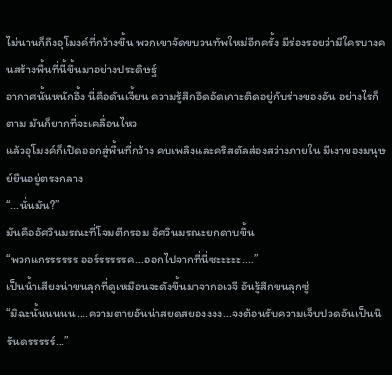ไม่นานก็ถึงอุโมงค์ที่กว้างขึ้น พวกเขาจัดขบวนทัพใหม่อีกครั้ง มีร่องรอยว่ามีใครบางคนสร้างพื้นที่นี้ขึ้นมาอย่างประดิษฐ์
อากาศนั้นหนักอึ้ง นี่คือดันเจี้ยน ความรู้สึกอึดอัดเกาะติดอยู่กับร่างของอัน อย่างไรก็ตาม มันก็ยากที่จะเคลื่อนไหว
แล้วอุโมงค์ก็เปิดออกสู่พื้นที่กว้าง คบเพลิงและคริสตัลส่องสว่างภายใน มีเงาของมนุษย์ยืนอยู่ตรงกลาง
“...นั่นมัน?”
มันคืออัศวินมรณะที่โจมตีกรอม อัศวินมรณะยกดาบขึ้น
“พวกแกรรรรรร ออร์รรรรรค...ออกไปจากที่นี่ซะะะะะ....”
เป็นน้ำเสียงน่าขนลุกที่ดูเหมือนจะดังขึ้นมาจากอเวจี อันรู้สึกขนลุกซู่
“มิฉะนั้นนนนน....ความตายอันน่าสยดสยองงงง...จงต้อนรับความเจ็บปวดอันเป็นนิรันดรรรรร์...”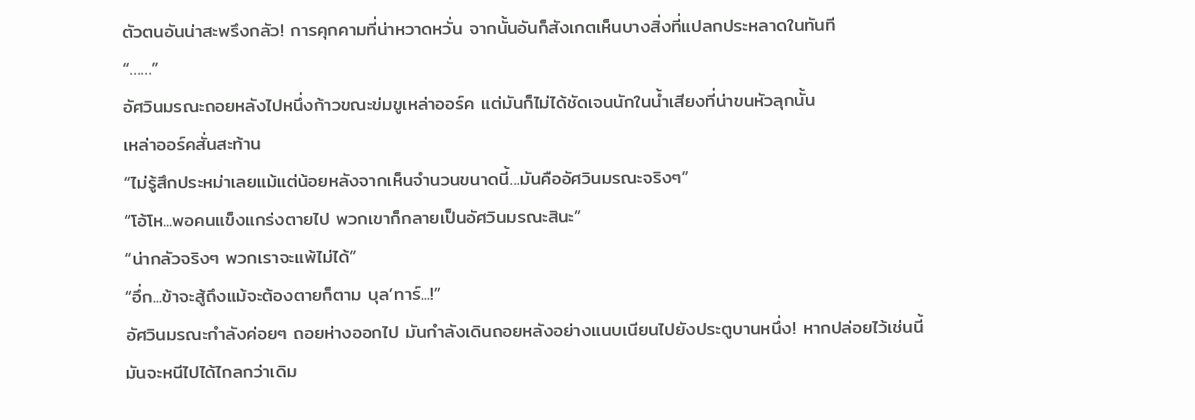ตัวตนอันน่าสะพรึงกลัว! การคุกคามที่น่าหวาดหวั่น จากนั้นอันก็สังเกตเห็นบางสิ่งที่แปลกประหลาดในทันที
“……”
อัศวินมรณะถอยหลังไปหนึ่งก้าวขณะข่มขูเหล่าออร์ค แต่มันก็ไม่ได้ชัดเจนนักในน้ำเสียงที่น่าขนหัวลุกนั้น
เหล่าออร์คสั่นสะท้าน
“ไม่รู้สึกประหม่าเลยแม้แต่น้อยหลังจากเห็นจำนวนขนาดนี้...มันคืออัศวินมรณะจริงๆ”
“โอ้โห...พอคนแข็งแกร่งตายไป พวกเขาก็กลายเป็นอัศวินมรณะสินะ”
“น่ากลัวจริงๆ พวกเราจะแพ้ไม่ได้”
“อึ่ก...ข้าจะสู้ถึงแม้จะต้องตายก็ตาม บุล’ทาร์...!”
อัศวินมรณะกำลังค่อยๆ ถอยห่างออกไป มันกำลังเดินถอยหลังอย่างแนบเนียนไปยังประตูบานหนึ่ง! หากปล่อยไว้เช่นนี้ มันจะหนีไปได้ไกลกว่าเดิม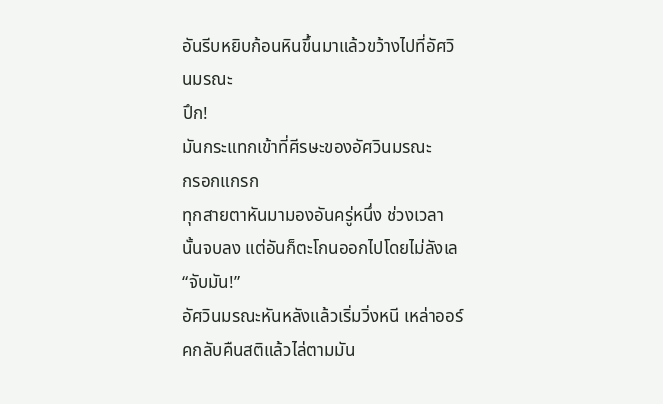อันรีบหยิบก้อนหินขึ้นมาแล้วขว้างไปที่อัศวินมรณะ
ปึก!
มันกระแทกเข้าที่ศีรษะของอัศวินมรณะ
กรอกแกรก
ทุกสายตาหันมามองอันครู่หนึ่ง ช่วงเวลานั้นจบลง แต่อันก็ตะโกนออกไปโดยไม่ลังเล
“จับมัน!”
อัศวินมรณะหันหลังแล้วเริ่มวิ่งหนี เหล่าออร์คกลับคืนสติแล้วไล่ตามมัน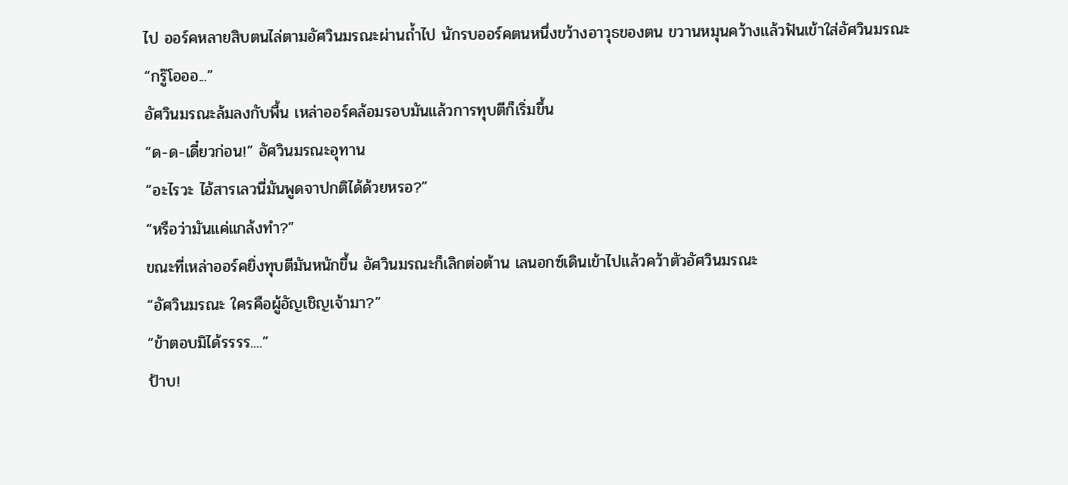ไป ออร์คหลายสิบตนไล่ตามอัศวินมรณะผ่านถ้ำไป นักรบออร์คตนหนึ่งขว้างอาวุธของตน ขวานหมุนคว้างแล้วฟันเข้าใส่อัศวินมรณะ
“กรู๊โอออ...”
อัศวินมรณะล้มลงกับพื้น เหล่าออร์คล้อมรอบมันแล้วการทุบตีก็เริ่มขึ้น
“ด-ด-เดี๋ยวก่อน!” อัศวินมรณะอุทาน
“อะไรวะ ไอ้สารเลวนี่มันพูดจาปกติได้ด้วยหรอ?”
“หรือว่ามันแค่แกล้งทำ?”
ขณะที่เหล่าออร์คยิ่งทุบตีมันหนักขึ้น อัศวินมรณะก็เลิกต่อต้าน เลนอกซ์เดินเข้าไปแล้วคว้าตัวอัศวินมรณะ
“อัศวินมรณะ ใครคือผู้อัญเชิญเจ้ามา?”
“ข้าตอบมิได้รรรร....”
ป้าบ!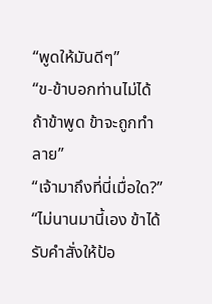“พูดให้มันดีๆ”
“ข-ข้าบอกท่านไม่ได้ ถ้าข้าพูด ข้าจะถูกทำลาย”
“เจ้ามาถึงที่นี่เมื่อใด?”
“ไม่นานมานี้เอง ข้าได้รับคำสั่งให้ป้อ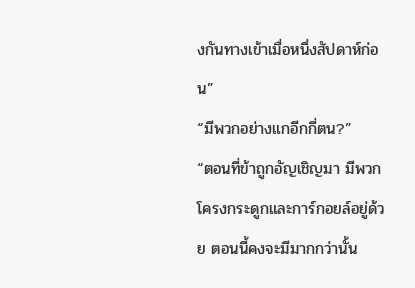งกันทางเข้าเมื่อหนึ่งสัปดาห์ก่อน”
“มีพวกอย่างแกอีกกี่ตน?”
“ตอนที่ข้าถูกอัญเชิญมา มีพวกโครงกระดูกและการ์กอยล์อยู่ด้วย ตอนนี้คงจะมีมากกว่านั้น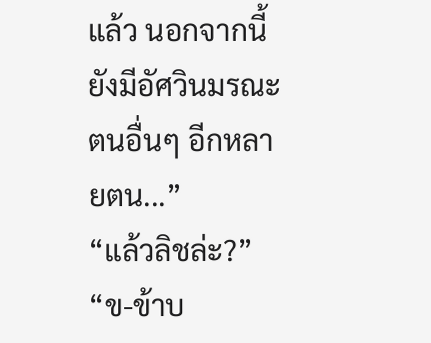แล้ว นอกจากนี้ยังมีอัศวินมรณะตนอื่นๆ อีกหลายตน...”
“แล้วลิชล่ะ?”
“ข-ข้าบ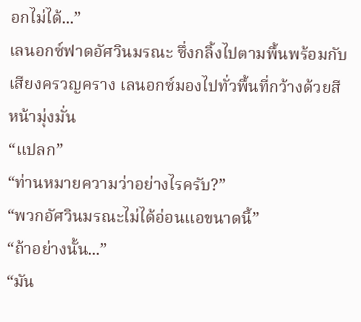อกไม่ได้...”
เลนอกซ์ฟาดอัศวินมรณะ ซึ่งกลิ้งไปตามพื้นพร้อมกับเสียงครวญคราง เลนอกซ์มองไปทั่วพื้นที่กว้างด้วยสีหน้ามุ่งมั่น
“แปลก”
“ท่านหมายความว่าอย่างไรครับ?”
“พวกอัศวินมรณะไม่ได้อ่อนแอขนาดนี้”
“ถ้าอย่างนั้น...”
“มัน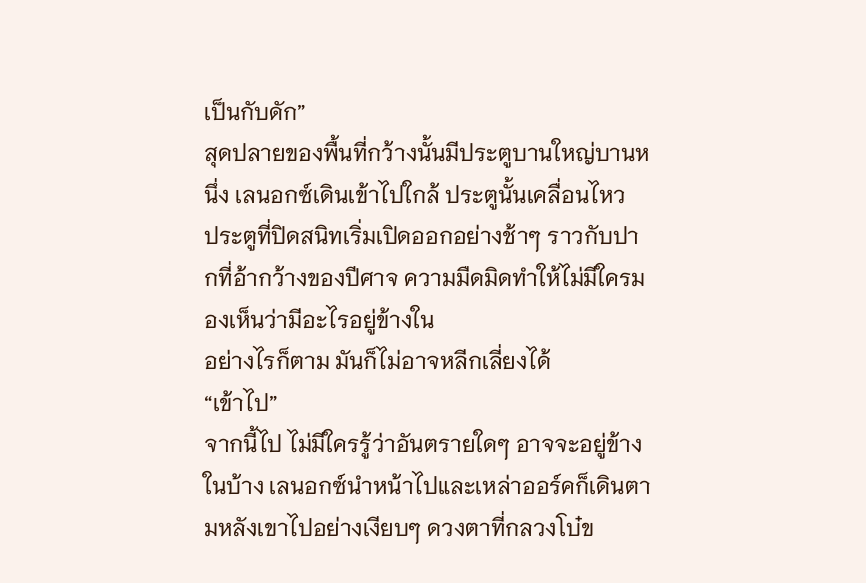เป็นกับดัก”
สุดปลายของพื้นที่กว้างนั้นมีประตูบานใหญ่บานหนึ่ง เลนอกซ์เดินเข้าไปใกล้ ประตูนั้นเคลื่อนไหว
ประตูที่ปิดสนิทเริ่มเปิดออกอย่างช้าๆ ราวกับปากที่อ้ากว้างของปีศาจ ความมืดมิดทำให้ไม่มีใครมองเห็นว่ามีอะไรอยู่ข้างใน
อย่างไรก็ตาม มันก็ไม่อาจหลีกเลี่ยงได้
“เข้าไป”
จากนี้ไป ไม่มีใครรู้ว่าอันตรายใดๆ อาจจะอยู่ข้างในบ้าง เลนอกซ์นำหน้าไปและเหล่าออร์คก็เดินตามหลังเขาไปอย่างเงียบๆ ดวงตาที่กลวงโบ๋ข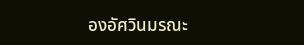องอัศวินมรณะ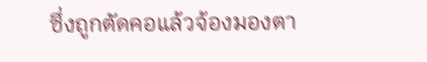ซึ่งถูกตัดคอแล้วจ้องมองตา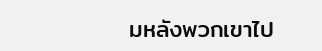มหลังพวกเขาไป